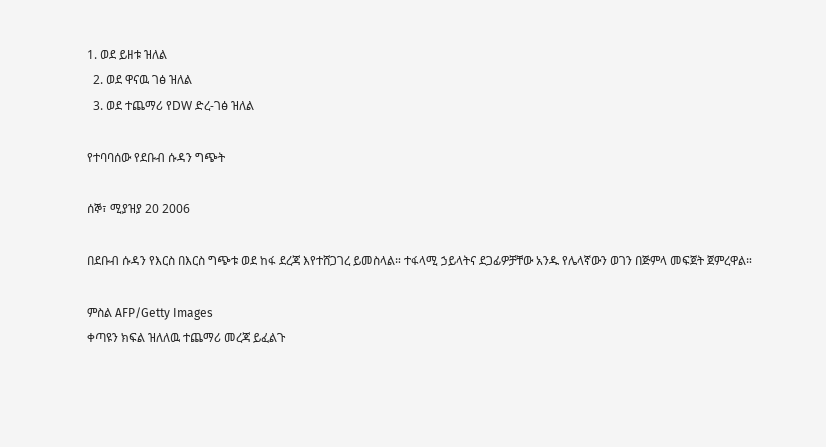1. ወደ ይዘቱ ዝለል
  2. ወደ ዋናዉ ገፅ ዝለል
  3. ወደ ተጨማሪ የDW ድረ-ገፅ ዝለል

የተባባሰው የደቡብ ሱዳን ግጭት

ሰኞ፣ ሚያዝያ 20 2006

በደቡብ ሱዳን የእርስ በእርስ ግጭቱ ወደ ከፋ ደረጃ እየተሸጋገረ ይመስላል። ተፋላሚ ኃይላትና ደጋፊዎቻቸው አንዱ የሌላኛውን ወገን በጅምላ መፍጀት ጀምረዋል።

ምስል AFP/Getty Images
ቀጣዩን ክፍል ዝለለዉ ተጨማሪ መረጃ ይፈልጉ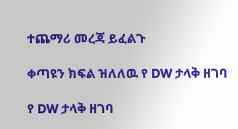ተጨማሪ መረጃ ይፈልጉ

ቀጣዩን ክፍል ዝለለዉ የ DW ታላቅ ዘገባ

የ DW ታላቅ ዘገባ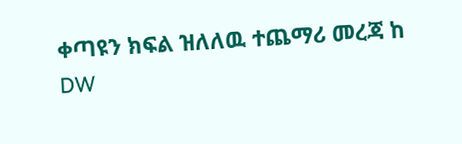ቀጣዩን ክፍል ዝለለዉ ተጨማሪ መረጃ ከ DW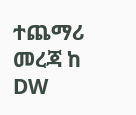ተጨማሪ መረጃ ከ DW